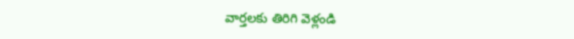వార్తలకు తిరిగి వెళ్లండి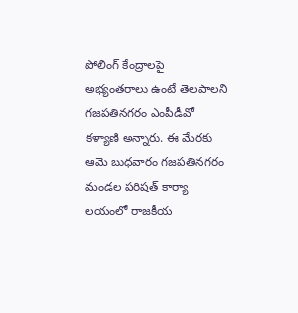పోలింగ్ కేంద్రాలపై అభ్యంతరాలు ఉంటే తెలపాలని గజపతినగరం ఎంపీడీవో కళ్యాణి అన్నారు. ఈ మేరకు ఆమె బుధవారం గజపతినగరం మండల పరిషత్ కార్యా లయంలో రాజకీయ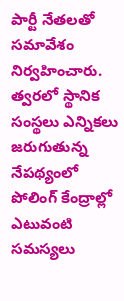పార్టీ నేతలతో సమావేశం నిర్వహించారు.
త్వరలో స్థానిక సంస్థలు ఎన్నికలు జరుగుతున్న నేపథ్యంలో పోలింగ్ కేంద్రాల్లో ఎటువంటి సమస్యలు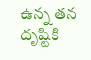ఉన్న తన దృష్టికి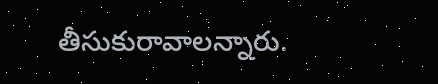తీసుకురావాలన్నారు.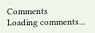Comments
Loading comments...